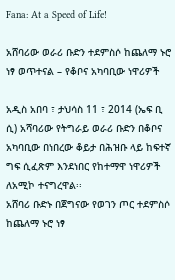Fana: At a Speed of Life!

አሸባሪው ወራሪ ቡድን ተደምስሶ ከጨለማ ኑሮ ነፃ ወጥተናል – የቆቦና አካባቢው ነዋሪዎች

አዲስ አበባ ፣ ታህሳስ 11 ፣ 2014 (ኤፍ ቢ ሲ) አሻባሪው የትግራይ ወራሪ ቡድን በቆቦና አካባቢው በነበረው ቆይታ በሕዝቡ ላይ ከፍተኛ ግፍ ሲፈጽም እንደነበር የከተማዋ ነዋሪዎች ለአሚኮ ተናግረዋል፡፡
አሸባሪ ቡድኑ በጀግናው የወገን ጦር ተደምስሶ ከጨለማ ኑሮ ነፃ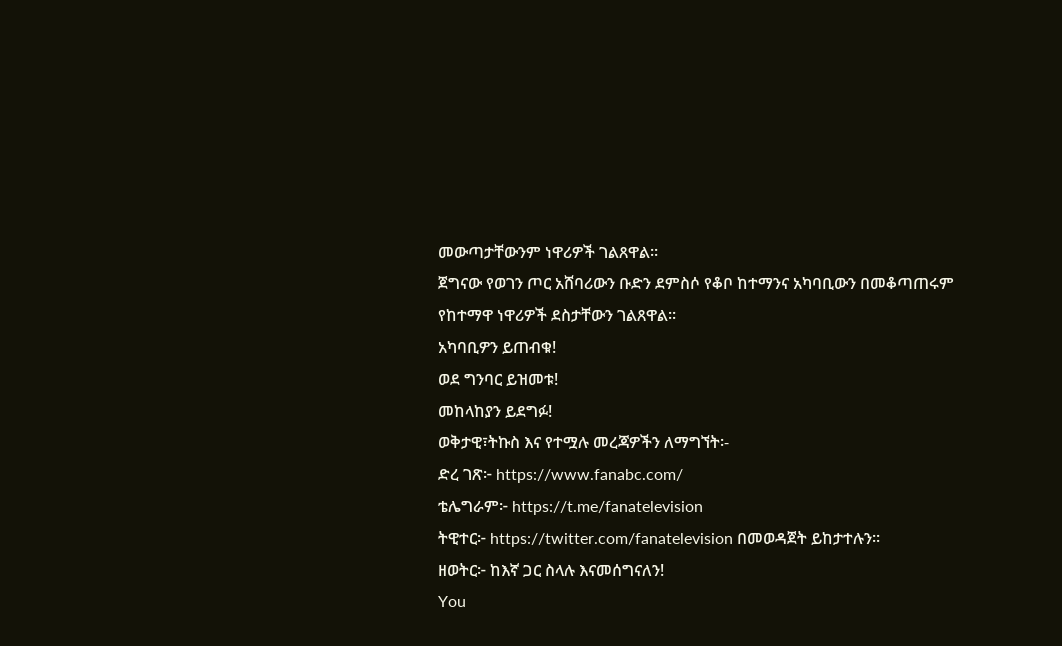መውጣታቸውንም ነዋሪዎች ገልጸዋል።
ጀግናው የወገን ጦር አሸባሪውን ቡድን ደምስሶ የቆቦ ከተማንና አካባቢውን በመቆጣጠሩም የከተማዋ ነዋሪዎች ደስታቸውን ገልጸዋል፡፡
አካባቢዎን ይጠብቁ!
ወደ ግንባር ይዝመቱ!
መከላከያን ይደግፉ!
ወቅታዊ፣ትኩስ እና የተሟሉ መረጃዎችን ለማግኘት፡-
ድረ ገጽ፦ https://www.fanabc.com/
ቴሌግራም፦ https://t.me/fanatelevision
ትዊተር፦ https://twitter.com/fanatelevision በመወዳጀት ይከታተሉን፡፡
ዘወትር፦ ከእኛ ጋር ስላሉ እናመሰግናለን!
You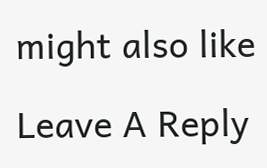might also like

Leave A Reply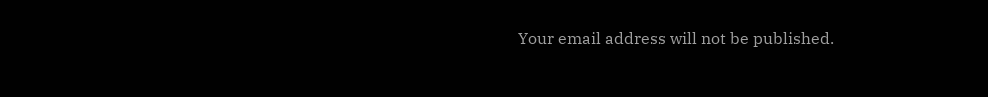Your email address will not be published.